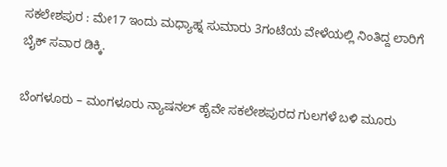ಸಕಲೇಶಪುರ : ಮೇ17 ಇಂದು ಮಧ್ಯಾಹ್ನ ಸುಮಾರು 3ಗಂಟೆಯ ವೇಳೆಯಲ್ಲಿ ನಿಂತಿದ್ದ ಲಾರಿಗೆ ಬೈಕ್ ಸವಾರ ಡಿಕ್ಕಿ.

ಬೆಂಗಳೂರು – ಮಂಗಳೂರು ನ್ಯಾಷನಲ್ ಹೈವೇ ಸಕಲೇಶಪುರದ ಗುಲಗಳೆ ಬಳಿ ಮೂರು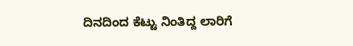ದಿನದಿಂದ ಕೆಟ್ಟು ನಿಂತಿದ್ದ ಲಾರಿಗೆ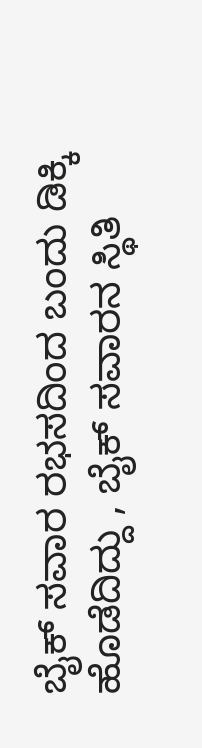ಬೈಕ್ ಸವಾರ ರಭಸದಿಂದ ಬಂದು ಡಿಕ್ಕಿ ಹೊಡೆದಿದ್ದು , ಬೈಕ್ ಸವಾರನ ಸ್ಥಿತಿ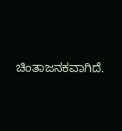ಚಿಂತಾಜನಕವಾಗಿದೆ.